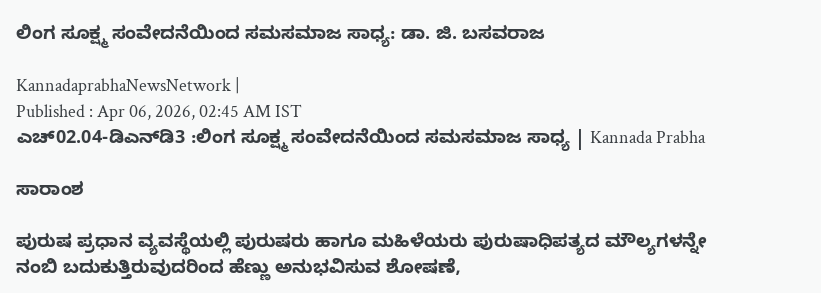ಲಿಂಗ ಸೂಕ್ಷ್ಮ ಸಂವೇದನೆಯಿಂದ ಸಮಸಮಾಜ ಸಾಧ್ಯ: ಡಾ. ಜಿ. ಬಸವರಾಜ

KannadaprabhaNewsNetwork |
Published : Apr 06, 2026, 02:45 AM IST
ಎಚ್02.04-ಡಿಎನ್‌ಡಿ3 :ಲಿಂಗ ಸೂಕ್ಷ್ಮ ಸಂವೇದನೆಯಿಂದ ಸಮಸಮಾಜ ಸಾಧ್ಯ | Kannada Prabha

ಸಾರಾಂಶ

ಪುರುಷ ಪ್ರಧಾನ ವ್ಯವಸ್ಥೆಯಲ್ಲಿ ಪುರುಷರು ಹಾಗೂ ಮಹಿಳೆಯರು ಪುರುಷಾಧಿಪತ್ಯದ ಮೌಲ್ಯಗಳನ್ನೇ ನಂಬಿ ಬದುಕುತ್ತಿರುವುದರಿಂದ ಹೆಣ್ಣು ಅನುಭವಿಸುವ ಶೋಷಣೆ,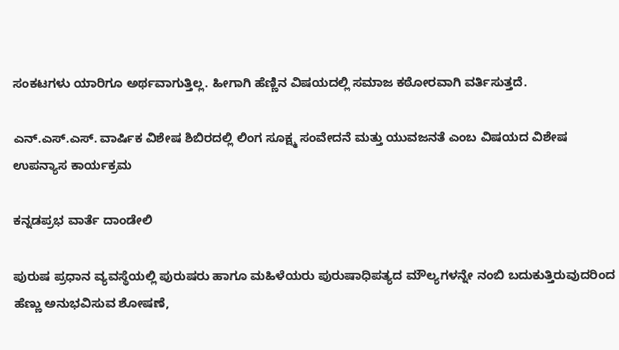ಸಂಕಟಗಳು ಯಾರಿಗೂ ಅರ್ಥವಾಗುತ್ತಿಲ್ಲ. ಹೀಗಾಗಿ ಹೆಣ್ಣಿನ ವಿಷಯದಲ್ಲಿ ಸಮಾಜ ಕಠೋರವಾಗಿ ವರ್ತಿಸುತ್ತದೆ.

ಎನ್.ಎಸ್.ಎಸ್. ವಾರ್ಷಿಕ ವಿಶೇಷ ಶಿಬಿರದಲ್ಲಿ ಲಿಂಗ ಸೂಕ್ಷ್ಮ ಸಂವೇದನೆ ಮತ್ತು ಯುವಜನತೆ ಎಂಬ ವಿಷಯದ ವಿಶೇಷ ಉಪನ್ಯಾಸ ಕಾರ್ಯಕ್ರಮ

ಕನ್ನಡಪ್ರಭ ವಾರ್ತೆ ದಾಂಡೇಲಿ

ಪುರುಷ ಪ್ರಧಾನ ವ್ಯವಸ್ಥೆಯಲ್ಲಿ ಪುರುಷರು ಹಾಗೂ ಮಹಿಳೆಯರು ಪುರುಷಾಧಿಪತ್ಯದ ಮೌಲ್ಯಗಳನ್ನೇ ನಂಬಿ ಬದುಕುತ್ತಿರುವುದರಿಂದ ಹೆಣ್ಣು ಅನುಭವಿಸುವ ಶೋಷಣೆ,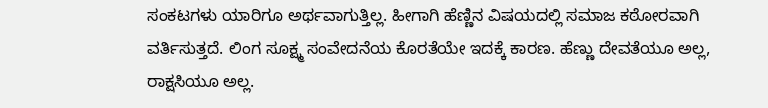ಸಂಕಟಗಳು ಯಾರಿಗೂ ಅರ್ಥವಾಗುತ್ತಿಲ್ಲ. ಹೀಗಾಗಿ ಹೆಣ್ಣಿನ ವಿಷಯದಲ್ಲಿ ಸಮಾಜ ಕಠೋರವಾಗಿ ವರ್ತಿಸುತ್ತದೆ. ಲಿಂಗ ಸೂಕ್ಷ್ಮ ಸಂವೇದನೆಯ ಕೊರತೆಯೇ ಇದಕ್ಕೆ ಕಾರಣ. ಹೆಣ್ಣು ದೇವತೆಯೂ ಅಲ್ಲ, ರಾಕ್ಷಸಿಯೂ ಅಲ್ಲ.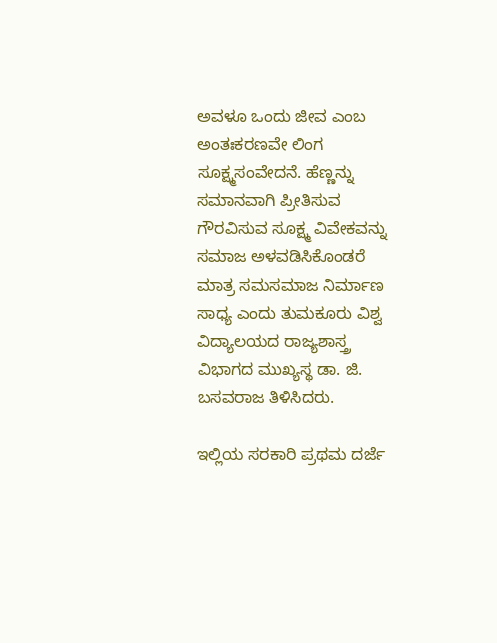ಅವಳೂ ಒಂದು ಜೀವ ಎಂಬ ಅಂತಃಕರಣವೇ ಲಿಂಗ ಸೂಕ್ಷ್ಮಸಂವೇದನೆ. ಹೆಣ್ಣನ್ನು ಸಮಾನವಾಗಿ ಪ್ರೀತಿಸುವ ಗೌರವಿಸುವ ಸೂಕ್ಷ್ಮ ವಿವೇಕವನ್ನು ಸಮಾಜ ಅಳವಡಿಸಿಕೊಂಡರೆ ಮಾತ್ರ ಸಮಸಮಾಜ ನಿರ್ಮಾಣ ಸಾಧ್ಯ ಎಂದು ತುಮಕೂರು ವಿಶ್ವ ವಿದ್ಯಾಲಯದ ರಾಜ್ಯಶಾಸ್ತ್ರ ವಿಭಾಗದ ಮುಖ್ಯಸ್ಥ ಡಾ. ಜಿ. ಬಸವರಾಜ ತಿಳಿಸಿದರು.

ಇಲ್ಲಿಯ ಸರಕಾರಿ ಪ್ರಥಮ ದರ್ಜೆ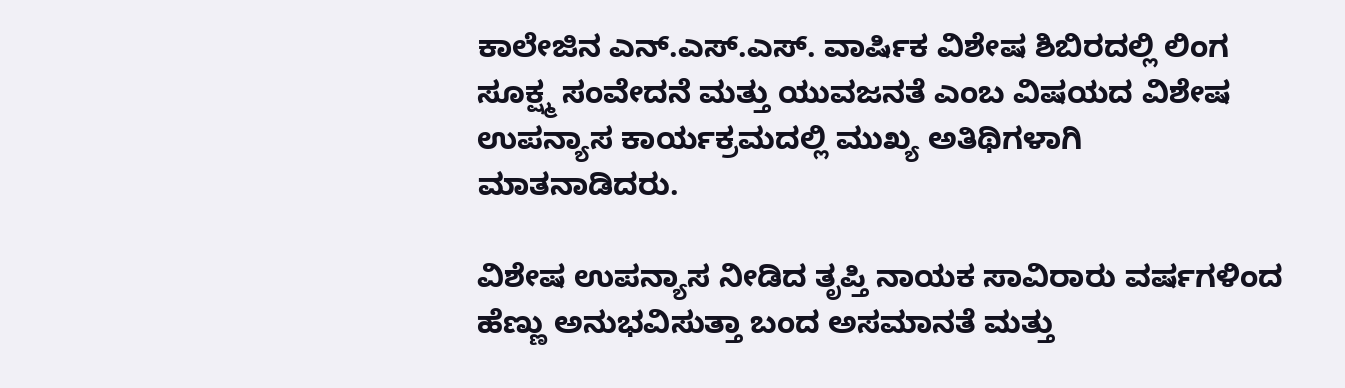ಕಾಲೇಜಿನ ಎನ್.ಎಸ್.ಎಸ್. ವಾರ್ಷಿಕ ವಿಶೇಷ ಶಿಬಿರದಲ್ಲಿ ಲಿಂಗ ಸೂಕ್ಷ್ಮ ಸಂವೇದನೆ ಮತ್ತು ಯುವಜನತೆ ಎಂಬ ವಿಷಯದ ವಿಶೇಷ ಉಪನ್ಯಾಸ ಕಾರ್ಯಕ್ರಮದಲ್ಲಿ ಮುಖ್ಯ ಅತಿಥಿಗಳಾಗಿ ಮಾತನಾಡಿದರು.

ವಿಶೇಷ ಉಪನ್ಯಾಸ ನೀಡಿದ ತೃಪ್ತಿ ನಾಯಕ ಸಾವಿರಾರು ವರ್ಷಗಳಿಂದ ಹೆಣ್ಣು ಅನುಭವಿಸುತ್ತಾ ಬಂದ ಅಸಮಾನತೆ ಮತ್ತು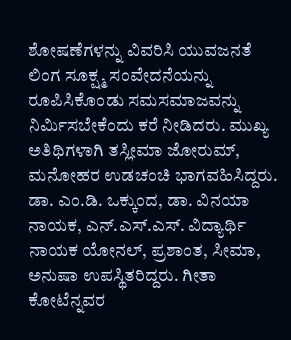ಶೋಷಣೆಗಳನ್ನು ವಿವರಿಸಿ ಯುವಜನತೆ ಲಿಂಗ ಸೂಕ್ಷ್ಮ ಸಂವೇದನೆಯನ್ನು ರೂಪಿಸಿಕೊಂಡು ಸಮಸಮಾಜವನ್ನು ನಿರ್ಮಿಸಬೇಕೆಂದು ಕರೆ ನೀಡಿದರು. ಮುಖ್ಯ ಅತಿಥಿಗಳಾಗಿ ತಸ್ಲೀಮಾ ಜೋರುಮ್, ಮನೋಹರ ಉಡಚಂಚಿ ಭಾಗವಹಿಸಿದ್ದರು. ಡಾ. ಎಂ.ಡಿ. ಒಕ್ಕುಂದ, ಡಾ. ವಿನಯಾ ನಾಯಕ, ಎನ್.ಎಸ್.ಎಸ್. ವಿದ್ಯಾರ್ಥಿ ನಾಯಕ ಯೋನಲ್, ಪ್ರಶಾಂತ, ಸೀಮಾ, ಅನುಷಾ ಉಪಸ್ಥಿತರಿದ್ದರು. ಗೀತಾ ಕೋಟೆನ್ನವರ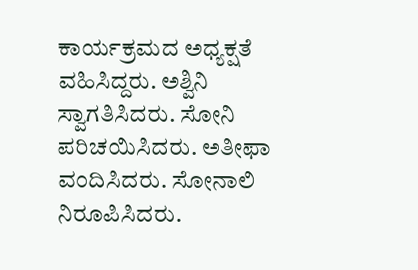ಕಾರ್ಯಕ್ರಮದ ಅಧ್ಯಕ್ಷತೆ ವಹಿಸಿದ್ದರು. ಅಶ್ವಿನಿ ಸ್ವಾಗತಿಸಿದರು. ಸೋನಿ ಪರಿಚಯಿಸಿದರು. ಅತೀಫಾ ವಂದಿಸಿದರು. ಸೋನಾಲಿ ನಿರೂಪಿಸಿದರು.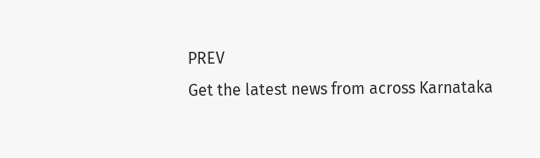PREV
Get the latest news from across Karnataka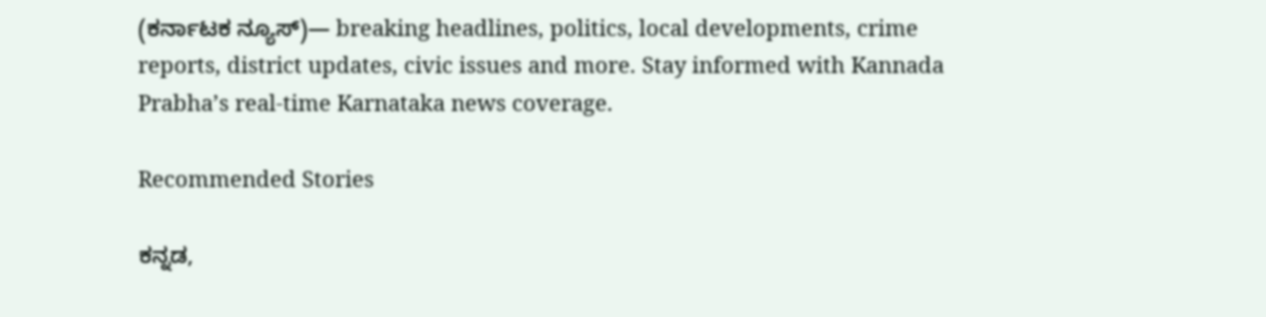(ಕರ್ನಾಟಕ ನ್ಯೂಸ್)— breaking headlines, politics, local developments, crime reports, district updates, civic issues and more. Stay informed with Kannada Prabha’s real‑time Karnataka news coverage.

Recommended Stories

ಕನ್ನಡ,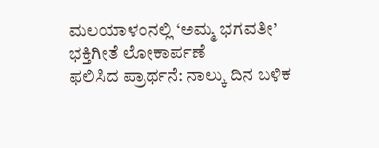ಮಲಯಾಳಂನಲ್ಲಿ ‘ಅಮ್ಮ ಭಗವತೀ’ ಭಕ್ತಿಗೀತೆ ಲೋಕಾರ್ಪಣೆ
ಫಲಿಸಿದ ಪ್ರಾರ್ಥನೆ: ನಾಲ್ಕು ದಿನ ಬಳಿಕ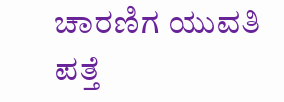ಚಾರಣಿಗ ಯುವತಿ ಪತ್ತೆ